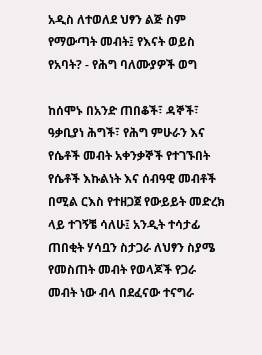አዲስ ለተወለደ ህፃን ልጅ ስም የማውጣት መብት፤ የእናት ወይስ የአባት? - የሕግ ባለሙያዎች ወግ

ከሰሞኑ በአንድ ጠበቆች፣ ዳኞች፣ ዓቃቢያነ ሕግች፣ የሕግ ምሁራን እና የሴቶች መብት አቀንቃኞች የተገኙበት የሴቶች እኩልነት እና ሰብዓዊ መብቶች በሚል ርእስ የተዘጋጀ የውይይት መድረክ ላይ ተገኝቼ ሳለሁ፤ አንዲት ተሳታፊ ጠበቂት ሃሳቧን ስታጋራ ለህፃን ስያሜ የመስጠት መብት የወላጆች የጋራ መብት ነው ብላ በደፈናው ተናግራ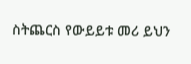ስትጨርስ የውይይቱ መሪ ይህን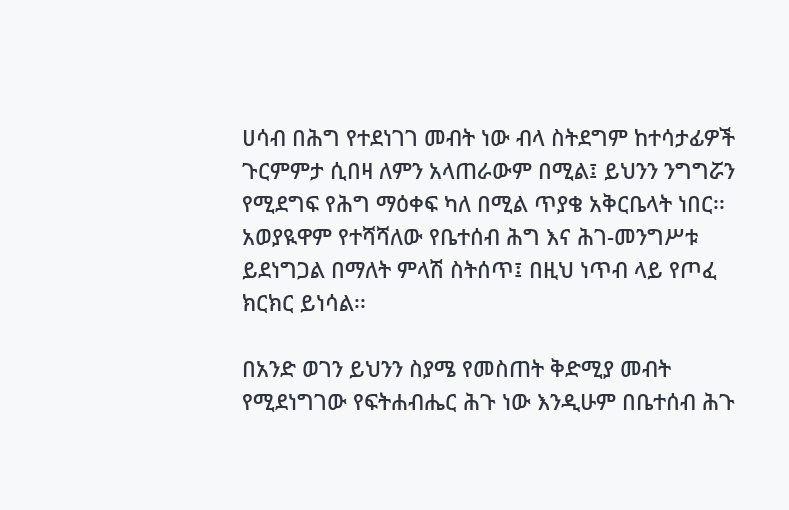ሀሳብ በሕግ የተደነገገ መብት ነው ብላ ስትደግም ከተሳታፊዎች ጉርምምታ ሲበዛ ለምን አላጠራውም በሚል፤ ይህንን ንግግሯን የሚደግፍ የሕግ ማዕቀፍ ካለ በሚል ጥያቄ አቅርቤላት ነበር፡፡ አወያዪዋም የተሻሻለው የቤተሰብ ሕግ እና ሕገ-መንግሥቱ ይደነግጋል በማለት ምላሽ ስትሰጥ፤ በዚህ ነጥብ ላይ የጦፈ ክርክር ይነሳል፡፡

በአንድ ወገን ይህንን ስያሜ የመስጠት ቅድሚያ መብት የሚደነግገው የፍትሐብሔር ሕጉ ነው እንዲሁም በቤተሰብ ሕጉ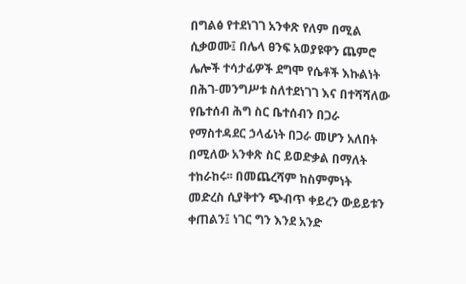በግልፅ የተደነገገ አንቀጽ የለም በሚል ሲቃወሙ፤ በሌላ ፀንፍ አወያዩዋን ጨምሮ ሌሎች ተሳታፊዎች ደግሞ የሴቶች እኩልነት በሕገ-መንግሥቱ ስለተደነገገ እና በተሻሻለው የቤተሰብ ሕግ ስር ቤተሰብን በጋራ የማስተዳደር ኃላፊነት በጋራ መሆን አለበት በሚለው አንቀጽ ስር ይወድቃል በማለት ተከራከሩ፡፡ በመጨረሻም ከስምምነት መድረስ ሲያቅተን ጭብጥ ቀይረን ውይይቱን ቀጠልን፤ ነገር ግን እንደ አንድ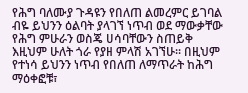የሕግ ባለሙያ ጉዳዩን የበለጠ ልመረምር ይገባል ብዬ ይህንን ዕልባት ያላገኘ ነጥብ ወደ ማውቃቸው የሕግ ምሁራን ወስጄ ሀሳባቸውን ስጠይቅ እዚህም ሁለት ጎራ የያዘ ምላሽ አገኘሁ፡፡ በዚህም የተነሳ ይህንን ነጥብ የበለጠ ለማጥራት ከሕግ ማዕቀፎቹ፣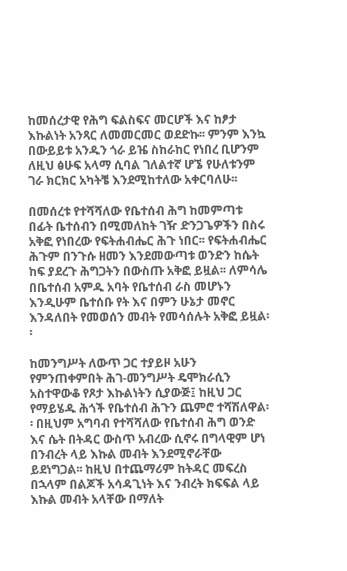ከመሰረታዊ የሕግ ፍልስፍና መርሆች እና ከፆታ እኩልነት አንጻር ለመመርመር ወደድኩ፡፡ ምንም እንኳ በውይይቱ አንዱን ጎራ ይዤ ስከራከር የነበረ ቢሆንም ለዚህ ፅሁፍ አላማ ሲባል ገለልተኛ ሆኜ የሁለቱንም ገራ ክርክር አካትቼ እንደሚከተለው አቀርባለሁ፡፡

በመሰረቱ የተሻሻለው የቤተሰብ ሕግ ከመምጣቱ በፊት ቤተሰብን በሚመለከት ገዥ ድንጋጌዎችን በስሩ አቅፎ የነበረው የፍትሐብሔር ሕጉ ነበር፡፡ የፍትሐብሔር ሕጉም በንጉሱ ዘመን እንደመውጣቱ ወንድን ከሴት ከፍ ያደረጉ ሕግጋትን በውስጡ አቅፎ ይዟል፡፡ ለምሳሌ በቤተሰብ አምዱ አባት የቤተሰብ ራስ መሆኑን እንዲሁም ቤተሰቡ የት እና በምን ሁኔታ መኖር እንዳለበት የመወሰን መብት የመሳሰሉት አቅፎ ይዟል፡፡

ከመንግሥት ለውጥ ጋር ተያይዞ አሁን የምንጠቀምበት ሕገ-መንግሥት ዴሞክራሲን አስተዋውቆ የጾታ እኩልነትን ሲያውጅ፤ ከዚህ ጋር የማይሄዱ ሕጎች የቤተሰብ ሕጉን ጨምሮ ተሻሽለዋል፡፡ በዚህም አግባብ የተሻሻለው የቤተሰብ ሕግ ወንድ እና ሴት በትዳር ውስጥ አብረው ሲኖሩ በግላዊም ሆነ በንብረት ላይ እኩል መብት እንደሚኖራቸው ይደነግጋል፡፡ ከዚህ በተጨማሪም ከትዳር መፍረስ በኋላም በልጆች አሳዳጊነት እና ንብረት ክፍፍል ላይ እኩል መብት አላቸው በማለት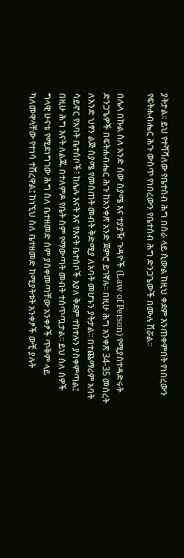ያትታል፡፡ ይህ የተሻሻለው የቤተሰብ ሕግ በስራ ላይ ሲውል ከዚህ ቀደም እንጠቀምበት የነበረውን የፍትሐብሔር ሕጉ ውስጥ የነበረውን የቤተሰብ ሕግ ድንጋጌውች በሙሉ ሽሯል፡፡

በሌላ በኩል ስለ አንድ ሰው ስያሜ እና ተያያዥ ጉዳዮች (Law of Person) የሚያስተዳድሩት ድንጋጌዎች በፍትሐብሔር ሕጉ ከአንቀጽ አንድ ጀምሮ ይገኛሉ፡፡ በዚሁ ሕግ አንቀጽ 34-35 መሰረት ለአንድ ህፃን ልጅ ስያሜ የመስጠት መብት ቅድሚያ ለአባት መሆኑን ያትታል፡፡ በተጨማሪም አባት ሳይኖር የአባት ቤተሰቦች፣ ከሌሉ እናት እና የእናት ቤተሰቦች እያለ ቅደም ተከተሉን ያስቀምጣል፤ በዚሁ ሕግ እናት ለልጁ በተለምዶ የቤት ስም የማውጣት መብት ተሰጥጧታል፡፡ ይህ ስለ ሰዎች ግላዊ ሁናቴ የሚደነግገው ሕግ ስለ ቤተዘመድ ስም ያስቀመጣቸው አንቀፆች ጥቅም ላይ ካለመዋላቸው የተነሳ ተሸረዋል፤ ከነኚህ ስለ ቤተዘመድ ከሚያትቱት አንቀፆች ውቺ ያሉት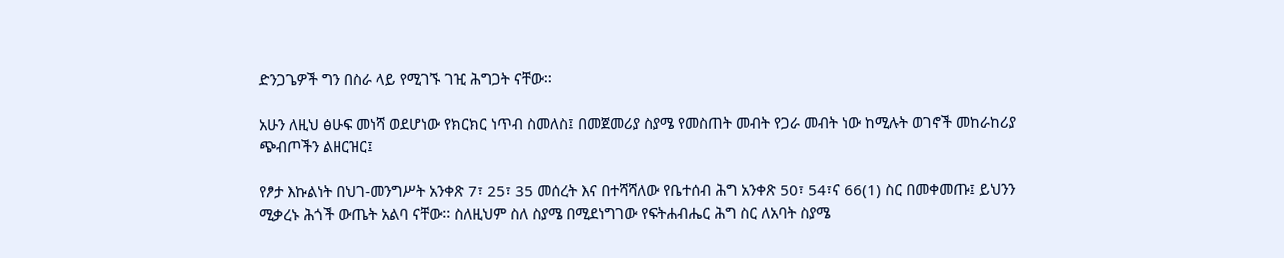ድንጋጌዎች ግን በስራ ላይ የሚገኙ ገዢ ሕግጋት ናቸው፡፡

አሁን ለዚህ ፅሁፍ መነሻ ወደሆነው የክርክር ነጥብ ስመለስ፤ በመጀመሪያ ስያሜ የመስጠት መብት የጋራ መብት ነው ከሚሉት ወገኖች መከራከሪያ ጭብጦችን ልዘርዝር፤

የፆታ እኩልነት በህገ-መንግሥት አንቀጽ 7፣ 25፣ 35 መሰረት እና በተሻሻለው የቤተሰብ ሕግ አንቀጽ 50፣ 54፣ና 66(1) ስር በመቀመጡ፤ ይህንን ሚቃረኑ ሕጎች ውጤት አልባ ናቸው፡፡ ስለዚህም ስለ ስያሜ በሚደነግገው የፍትሐብሔር ሕግ ስር ለአባት ስያሜ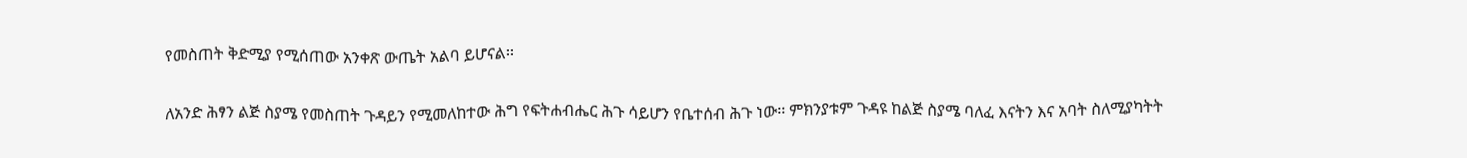የመስጠት ቅድሚያ የሚሰጠው አንቀጽ ውጤት አልባ ይሆናል፡፡

ለአንድ ሕፃን ልጅ ስያሜ የመስጠት ጉዳይን የሚመለከተው ሕግ የፍትሐብሔር ሕጉ ሳይሆን የቤተሰብ ሕጉ ነው፡፡ ምክንያቱም ጉዳዩ ከልጅ ስያሜ ባለፈ እናትን እና አባት ስለሚያካትት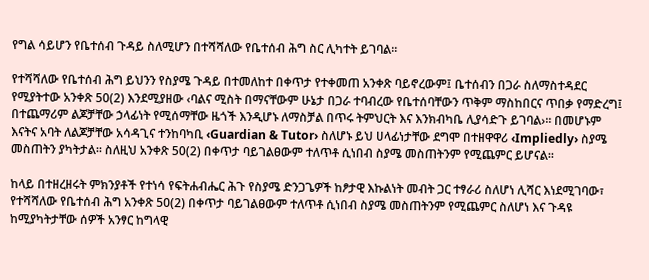የግል ሳይሆን የቤተሰብ ጉዳይ ስለሚሆን በተሻሻለው የቤተሰብ ሕግ ስር ሊካተት ይገባል፡፡

የተሻሻለው የቤተሰብ ሕግ ይህንን የስያሜ ጉዳይ በተመለከተ በቀጥታ የተቀመጠ አንቀጽ ባይኖረውም፤ ቤተሰብን በጋራ ስለማስተዳደር የሚያትተው አንቀጽ 50(2) እንደሚያዘው ‹ባልና ሚስት በማናቸውም ሁኔታ በጋራ ተባብረው የቤተሰባቸውን ጥቅም ማስከበርና ጥበቃ የማድረግ፤ በተጨማሪም ልጆቻቸው ኃላፊነት የሚሰማቸው ዜጎች እንዲሆኑ ለማስቻል በጥሩ ትምህርት እና እንክብካቤ ሊያሳድጉ ይገባል›፡፡ በመሆኑም እናትና አባት ለልጆቻቸው አሳዳጊና ተንከባካቢ ‹Guardian & Tutor› ስለሆኑ ይህ ሀላፊነታቸው ደግሞ በተዘዋዋሪ ‹Impliedly› ስያሜ መስጠትን ያካትታል፡፡ ስለዚህ አንቀጽ 50(2) በቀጥታ ባይገልፀውም ተለጥቶ ሲነበብ ስያሜ መስጠትንም የሚጨምር ይሆናል፡፡

ከላይ በተዘረዘሩት ምክንያቶች የተነሳ የፍትሐብሔር ሕጉ የስያሜ ድንጋጌዎች ከፆታዊ እኩልነት መብት ጋር ተፃራሪ ስለሆነ ሊሻር እነደሚገባው፣ የተሻሻለው የቤተሰብ ሕግ አንቀጽ 50(2) በቀጥታ ባይገልፀውም ተለጥቶ ሲነበብ ስያሜ መስጠትንም የሚጨምር ስለሆነ እና ጉዳዩ ከሚያካትታቸው ሰዎች አንፃር ከግላዊ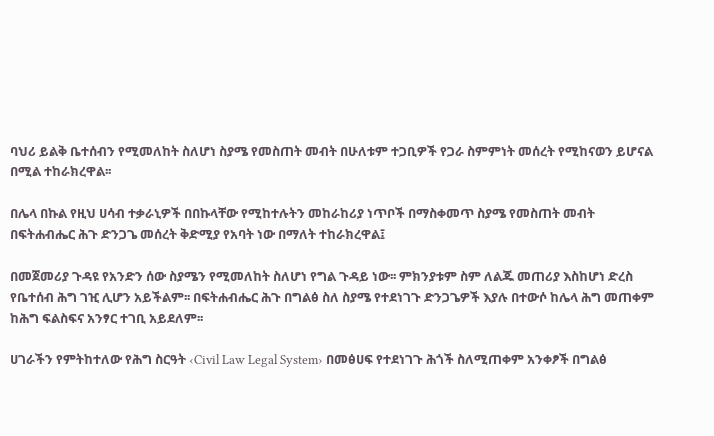ባህሪ ይልቅ ቤተሰብን የሚመለከት ስለሆነ ስያሜ የመስጠት መብት በሁለቱም ተጋቢዎች የጋራ ስምምነት መሰረት የሚከናወን ይሆናል በሚል ተከራክረዋል፡፡

በሌላ በኩል የዚህ ሀሳብ ተቃራኒዎች በበኩላቸው የሚከተሉትን መከራከሪያ ነጥቦች በማስቀመጥ ስያሜ የመስጠት መብት በፍትሐብሔር ሕጉ ድንጋጌ መሰረት ቅድሚያ የአባት ነው በማለት ተከራክረዋል፤

በመጀመሪያ ጉዳዩ የአንድን ሰው ስያሜን የሚመለከት ስለሆነ የግል ጉዳይ ነው፡፡ ምክንያቱም ስም ለልጁ መጠሪያ እስከሆነ ድረስ የቤተሰብ ሕግ ገዢ ሊሆን አይችልም፡፡ በፍትሐብሔር ሕጉ በግልፅ ስለ ስያሜ የተደነገጉ ድንጋጌዎች እያሉ በተውሶ ከሌላ ሕግ መጠቀም ከሕግ ፍልስፍና አንፃር ተገቢ አይደለም፡፡

ሀገራችን የምትከተለው የሕግ ስርዓት ‹Civil Law Legal System› በመፅሀፍ የተደነገጉ ሕጎች ስለሚጠቀም አንቀፆች በግልፅ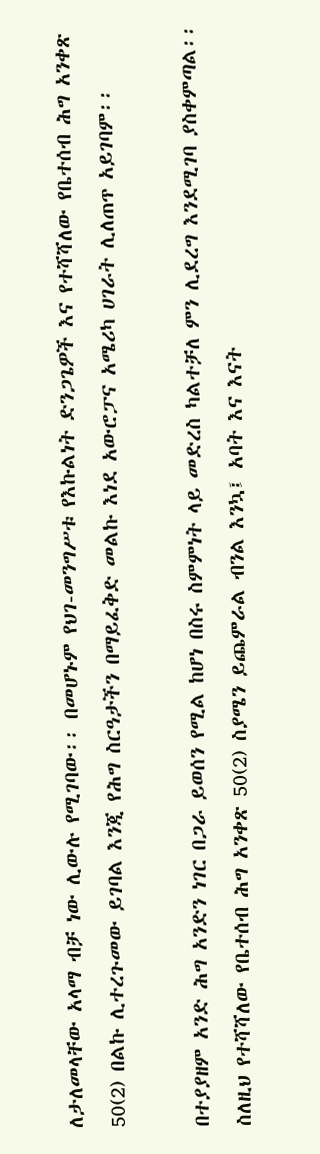ለታለመላቸው አላማ ብቻ ነው ሊውሉ የሚገባው፡፡ በመሆኑም የህገ-መንግሥቱ የእኩልነት ድንጋጌዎች እና የተሻሻለው የቤተሰብ ሕግ አንቀጽ 50(2) በልኩ ሊተረጉመው ይገባል እንጂ የሕግ ስርዓታችን በማይፈቅድ መልኩ እነደ አውሮፓና አሜሪካ ሀገራት ሊለጠጥ አይገባም፡፡

በተያያዘም አንድ ሕግ አንድን ነገር በጋራ ይወሰን የሚል ከሆነ በስሩ ስምምነት ላይ መድረስ ካልተቻለ ምን ሊደረግ እንደሚገባ ያስቀምጣል፡፡ ስለዚህ የተሻሻለው የቤተሰብ ሕግ አንቀጽ 50(2) ስያሜን ይጨምራል ብንል እንኳ፤ አባት እና እናት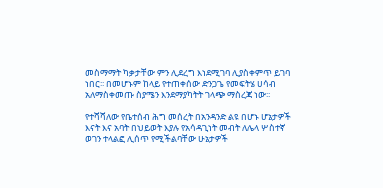መስማማት ካቃታቸው ምን ሊደረግ እነደሚገባ ሊያስቀምጥ ይገባ ነበር፡፡ በመሆኑም ከላይ የተጠቀሰው ድንጋጌ የመፍትሄ ሀሳብ አለማስቀመጡ ስያሜን እንደማያካትት ገላጭ ማስረጃ ነው፡፡

የተሻሻለው የቤተሰብ ሕግ መሰረት በአንዳንድ ልዩ በሆኑ ሆኔታዎች እናት እና አባት በህይወት እያሉ የአሳዳጊነት መብት ለሌላ ሦስተኛ ወገን ተላልፎ ሊሰጥ የሚችልባቸው ሁኔታዎች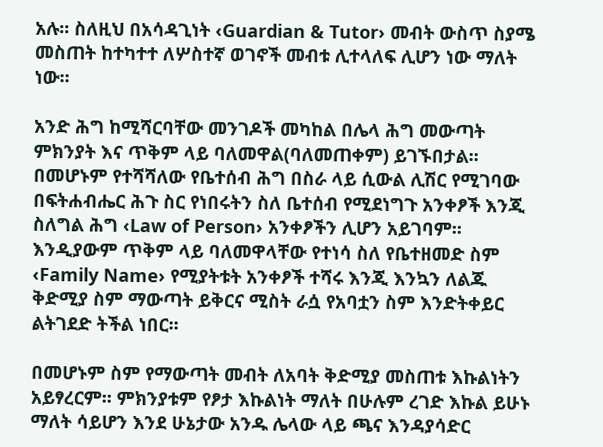አሉ፡፡ ስለዚህ በአሳዳጊነት ‹Guardian & Tutor› መብት ውስጥ ስያሜ መስጠት ከተካተተ ለሦስተኛ ወገኖች መብቱ ሊተላለፍ ሊሆን ነው ማለት ነው፡፡

አንድ ሕግ ከሚሻርባቸው መንገዶች መካከል በሌላ ሕግ መውጣት ምክንያት እና ጥቅም ላይ ባለመዋል(ባለመጠቀም) ይገኙበታል፡፡ በመሆኑም የተሻሻለው የቤተሰብ ሕግ በስራ ላይ ሲውል ሊሽር የሚገባው በፍትሐብሔር ሕጉ ስር የነበሩትን ስለ ቤተሰብ የሚደነግጉ አንቀፆች እንጂ ስለግል ሕግ ‹Law of Person› አንቀፆችን ሊሆን አይገባም፡፡ እንዲያውም ጥቅም ላይ ባለመዋላቸው የተነሳ ስለ የቤተዘመድ ስም ‹Family Name› የሚያትቱት አንቀፆች ተሻሩ እንጂ እንኳን ለልጁ ቅድሚያ ስም ማውጣት ይቅርና ሚስት ራሷ የአባቷን ስም እንድትቀይር ልትገደድ ትችል ነበር፡፡

በመሆኑም ስም የማውጣት መብት ለአባት ቅድሚያ መስጠቱ እኩልነትን አይፃረርም፡፡ ምክንያቱም የፆታ እኩልነት ማለት በሁሉም ረገድ እኩል ይሁኑ ማለት ሳይሆን እንደ ሁኔታው አንዱ ሌላው ላይ ጫና እንዳያሳድር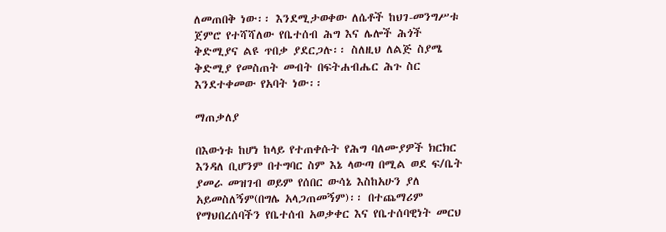ለመጠበቅ ነው፡፡ እንደሚታወቀው ለሴቶች ከህገ-መንግሥቱ ጀምሮ የተሻሻለው የቤተሰብ ሕግ እና ሌሎች ሕጎች ቅድሚያና ልዩ ጥበቃ ያደርጋሉ፡፡ ስለዚህ ለልጅ ስያሜ ቅድሚያ የመስጠት መብት በፍትሐብሔር ሕጉ ስር እንደተቀመው የአባት ነው፡፡

ማጠቃለያ

በእውነቱ ከሆነ ከላይ የተጠቀሱት የሕግ ባለሙያዎች ክርክር እንዳለ ቢሆንም በተግባር ስም እኔ ላውጣ በሚል ወደ ፍ/ቤት ያመራ መዝገብ ወይም የሰበር ውሳኔ እስከአሁን ያለ አይመስለኝም(በግሌ አላጋጠመኝም)፡፡ በተጨማሪም የማህበረሰባችን የቤተሰብ አወቃቀር እና የቤተሰባዊነት መርህ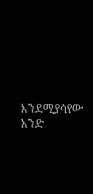እንደሚያሳየው አንድ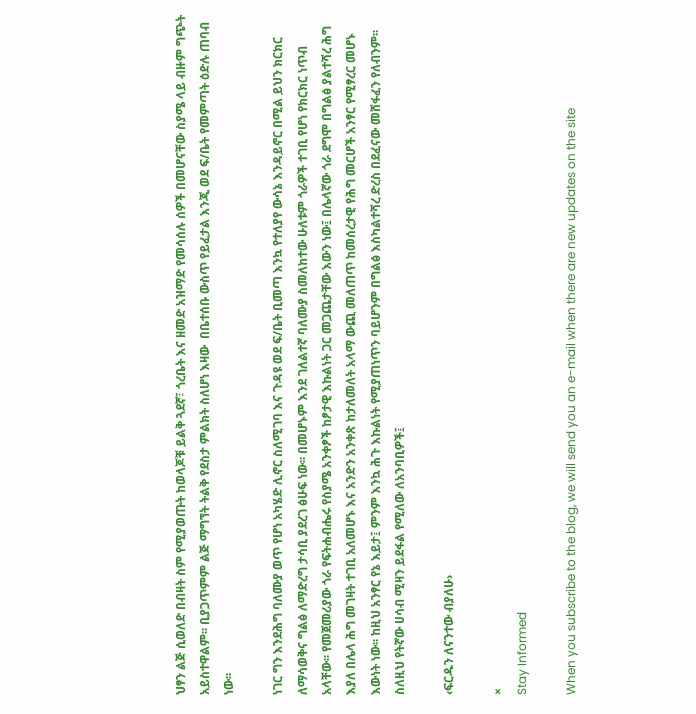ህፃን ልጅ ሲወለድ በብዛት ስም የሚያወጡት ከወላጆቹ ይልቅ ጓደኛ፣ ጎረቤት እና ዘመድ አዝማድ የመሳሰሉ ሰዎች በመሆናቸው ስያሜ ላይ ብዙም ግጭት አይስተዋልም፡፡ ቢያጋጥምም ልጅ ማግኘት ትልቅ የደስታ ምልክት ስለሆነ እዛው  በቤተሰቡ ውስጥ የይፈታል እንጂ ወደ ፍ/ቤት የመምጣት ዕድሉ ጠባብ ነው፡፡

ነገር ግን እንደሕግ ባለሙያ ወጥ የሆነ አካሄድ ሊኖር ስለሚገባ እና ጉዳዩ ወደ ፍ/ቤት ቢመጣ እንኳ የተለያየ ውሳኔ እንዳይኖር በሚል ይህን ክርክር ለማሳወቅና ግልፅ ለማድረግ ታሳቢ ያደረገ ፅሁፍ ነው፡፡ በመሆኑም እንደ ገለልተኛ ባለሙያ ስመለከተው ሁለቱም ጎራዎች ተገቢ የሆነ የክርክር ነጥብ አላቸው፡፡ የመጀመሪያው ጎራ የፍትሐብሔሩ የስያሜ አንቀፆች ከፆታዊ እኩልነት ጋር መጋጨታቸው እውን ነው፤ በሌላኛው ጎራ ደግሞ በግልፅ ያልተሻረ ሕግ እያለ በሌላ ሕግ መገዛት ተገቢ አለመሆኑ እና አንድን አንቀጽ ከታለመለት አላማ ውጪ መለጠጥ ከመሰረታዊ የሕግ መርሆች አንፃር የሚፃረር መሆኑ እውነት ነው፡፡ ከዚህ አንፃር የኔ እይታ፤ ምንም እንኳ ሕጉ እኩልነት የሚያጠነጥን ባይሆንም በግልፅ እስካልተሻረ ድረስ በደፈናው መሸፋፈን የለብንም፡፡ ስለዚህ የትኛው ሀሳብ ሚዛን ይደፋል የሚለው ለአንባቢዎች፤

‹ፍርዱን ለናንተው ብያለሁ›

×
Stay Informed

When you subscribe to the blog, we will send you an e-mail when there are new updates on the site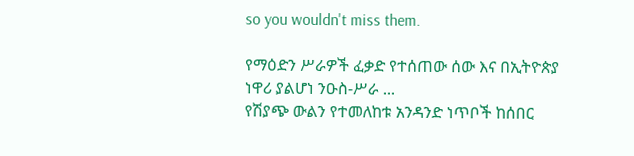so you wouldn't miss them.

የማዕድን ሥራዎች ፈቃድ የተሰጠው ሰው እና በኢትዮጵያ ነዋሪ ያልሆነ ንዑስ-ሥራ ...
የሽያጭ ውልን የተመለከቱ አንዳንድ ነጥቦች ከሰበር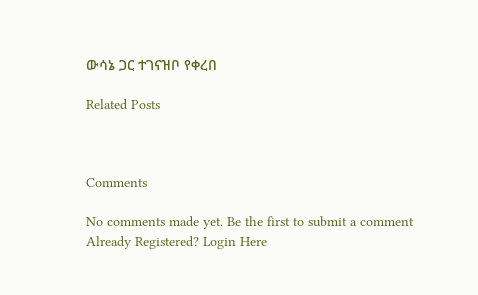ውሳኔ ጋር ተገናዝቦ የቀረበ

Related Posts



Comments

No comments made yet. Be the first to submit a comment
Already Registered? Login Here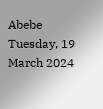Abebe
Tuesday, 19 March 2024